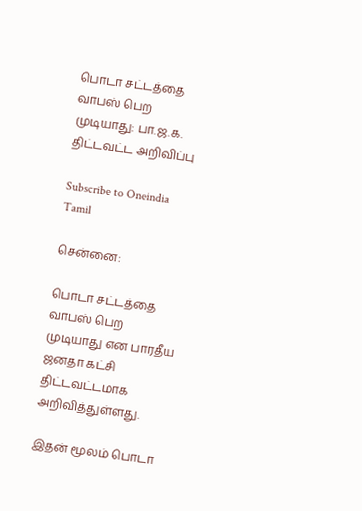பொடா சட்டத்தை வாபஸ் பெற முடியாது: பா.ஜ.க. திட்டவட்ட அறிவிப்பு

Subscribe to Oneindia Tamil

சென்னை:

பொடா சட்டத்தை வாபஸ் பெற முடியாது என பாரதீய ஜனதா கட்சி திட்டவட்டமாக அறிவித்துள்ளது.

இதன் மூலம் பொடா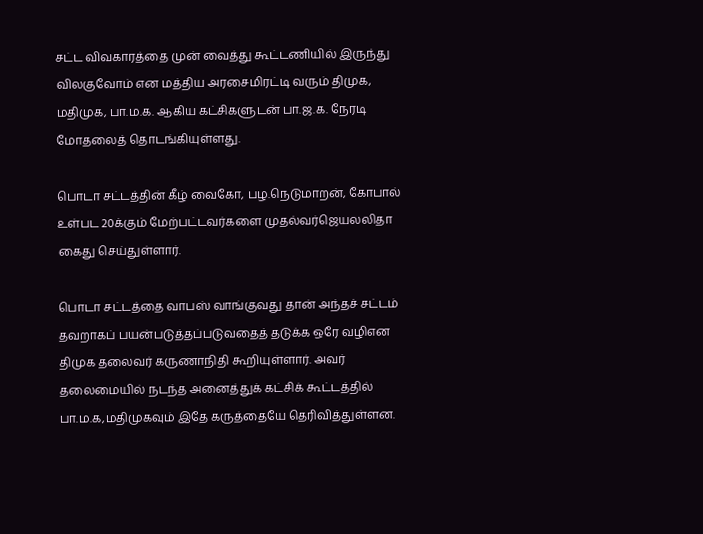சட்ட விவகாரத்தை முன் வைத்து கூட்டணியில் இருந்து விலகுவோம் என மத்திய அரசைமிரட்டி வரும் திமுக, மதிமுக, பா.ம.க. ஆகிய கட்சிகளுடன் பா.ஜ.க. நேரடி மோதலைத் தொடங்கியுள்ளது.

பொடா சட்டத்தின் கீழ் வைகோ, பழ.நெடுமாறன், கோபால் உள்பட 20க்கும் மேற்பட்டவர்களை முதல்வர்ஜெயலலிதா கைது செய்துள்ளார்.

பொடா சட்டத்தை வாபஸ் வாங்குவது தான் அந்தச் சட்டம் தவறாகப் பயன்படுத்தப்படுவதைத் தடுக்க ஒரே வழிஎன திமுக தலைவர் கருணாநிதி கூறியுள்ளார். அவர் தலைமையில் நடந்த அனைத்துக் கட்சிக் கூட்டத்தில் பா.ம.க,மதிமுகவும் இதே கருத்தையே தெரிவித்துள்ளன.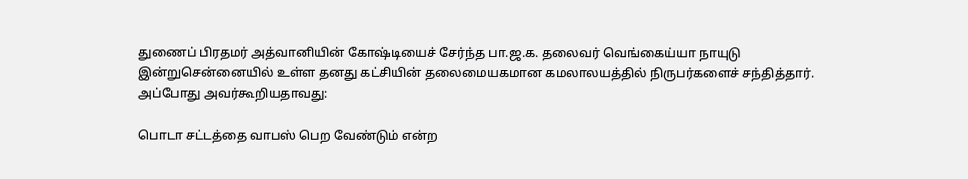துணைப் பிரதமர் அத்வானியின் கோஷ்டியைச் சேர்ந்த பா.ஜ.க. தலைவர் வெங்கைய்யா நாயுடு இன்றுசென்னையில் உள்ள தனது கட்சியின் தலைமையகமான கமலாலயத்தில் நிருபர்களைச் சந்தித்தார். அப்போது அவர்கூறியதாவது:

பொடா சட்டத்தை வாபஸ் பெற வேண்டும் என்ற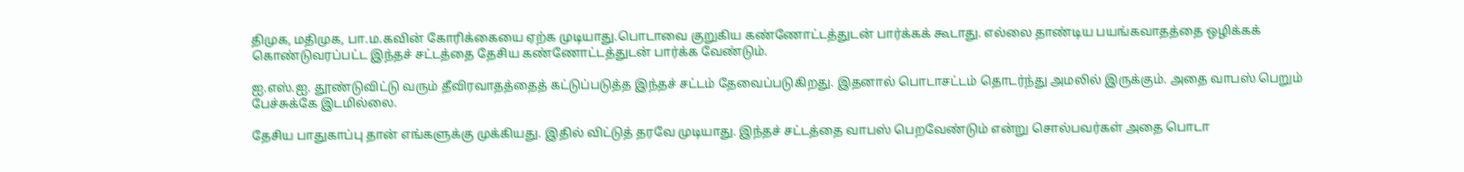திமுக, மதிமுக, பா.ம.கவின் கோரிக்கையை ஏற்க முடியாது.பொடாவை குறுகிய கண்ணோட்டத்துடன் பார்க்கக் கூடாது. எல்லை தாண்டிய பயங்கவாதத்தை ஒழிக்கக் கொண்டுவரப்பட்ட இந்தச் சட்டத்தை தேசிய கண்ணோட்டத்துடன் பார்க்க வேண்டும்.

ஐ.எஸ்.ஐ. தூண்டுவிட்டு வரும் தீவிரவாதத்தைத் கட்டுப்படுத்த இந்தச் சட்டம் தேவைப்படுகிறது. இதனால் பொடாசட்டம் தொடர்ந்து அமலில் இருக்கும். அதை வாபஸ் பெறும் பேச்சுக்கே இடமில்லை.

தேசிய பாதுகாப்பு தான் எங்களுக்கு முக்கியது. இதில் விட்டுத் தரவே முடியாது. இந்தச் சட்டத்தை வாபஸ் பெறவேண்டும் என்று சொல்பவர்கள் அதை பொடா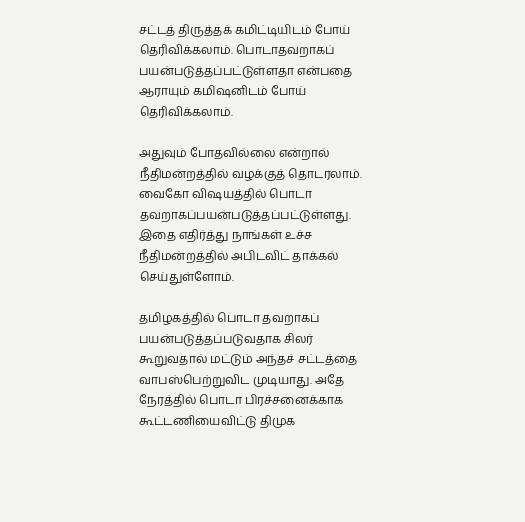சட்டத் திருத்தக் கமிட்டியிடம் போய் தெரிவிக்கலாம். பொடாதவறாகப் பயன்படுத்தப்பட்டுள்ளதா என்பதை ஆராயும் கமிஷனிடம் போய் தெரிவிக்கலாம்.

அதுவும் போதவில்லை என்றால் நீதிமன்றத்தில் வழக்குத் தொடரலாம். வைகோ விஷயத்தில் பொடா தவறாகப்பயன்படுத்தப்பட்டுள்ளது. இதை எதிர்த்து நாங்கள் உச்ச நீதிமன்றத்தில் அபிடவிட் தாக்கல் செய்துள்ளோம்.

தமிழகத்தில் பொடா தவறாகப் பயன்படுத்தப்படுவதாக சிலர் கூறுவதால் மட்டும் அந்தச் சட்டத்தை வாபஸ்பெற்றுவிட முடியாது. அதே நேரத்தில் பொடா பிரச்சனைக்காக கூட்டணியைவிட்டு திமுக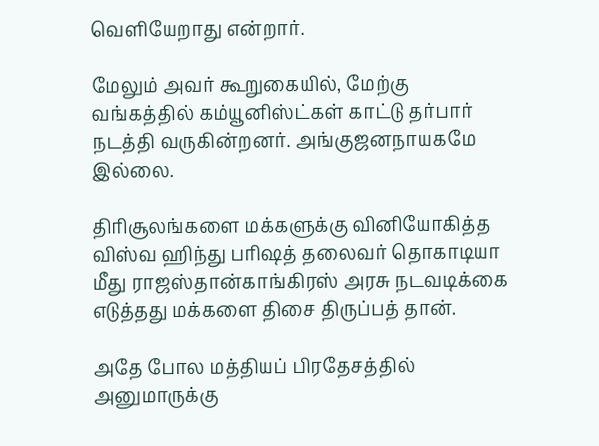வெளியேறாது என்றார்.

மேலும் அவர் கூறுகையில், மேற்கு வங்கத்தில் கம்யூனிஸ்ட்கள் காட்டு தர்பார் நடத்தி வருகின்றனர். அங்குஜனநாயகமே இல்லை.

திரிசூலங்களை மக்களுக்கு வினியோகித்த விஸ்வ ஹிந்து பரிஷத் தலைவர் தொகாடியா மீது ராஜஸ்தான்காங்கிரஸ் அரசு நடவடிக்கை எடுத்தது மக்களை திசை திருப்பத் தான்.

அதே போல மத்தியப் பிரதேசத்தில் அனுமாருக்கு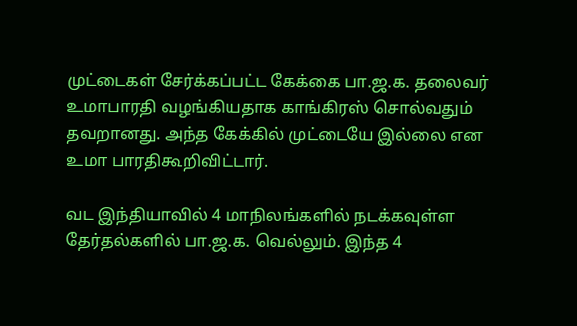முட்டைகள் சேர்க்கப்பட்ட கேக்கை பா.ஜ.க. தலைவர் உமாபாரதி வழங்கியதாக காங்கிரஸ் சொல்வதும் தவறானது. அந்த கேக்கில் முட்டையே இல்லை என உமா பாரதிகூறிவிட்டார்.

வட இந்தியாவில் 4 மாநிலங்களில் நடக்கவுள்ள தேர்தல்களில் பா.ஜ.க. வெல்லும். இந்த 4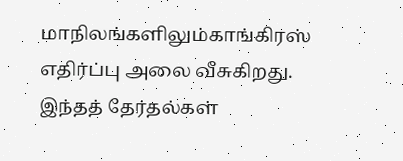மாநிலங்களிலும்காங்கிரஸ் எதிர்ப்பு அலை வீசுகிறது. இந்தத் தேர்தல்கள்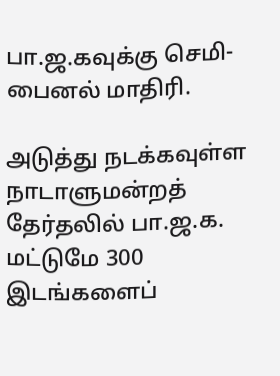பா.ஜ.கவுக்கு செமி-பைனல் மாதிரி.

அடுத்து நடக்கவுள்ள நாடாளுமன்றத் தேர்தலில் பா.ஜ.க. மட்டுமே 300 இடங்களைப்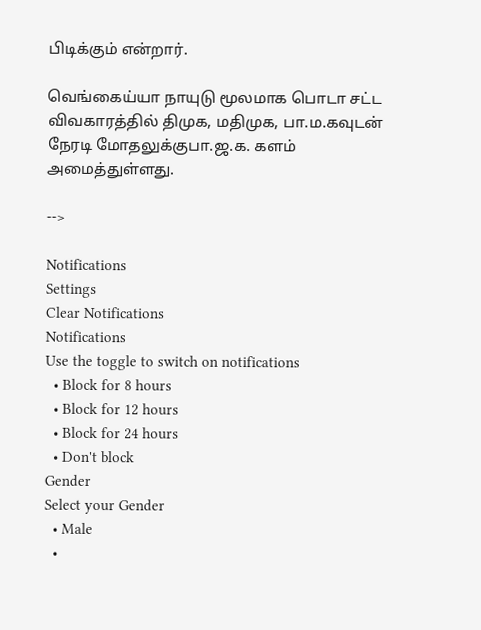பிடிக்கும் என்றார்.

வெங்கைய்யா நாயுடு மூலமாக பொடா சட்ட விவகாரத்தில் திமுக, மதிமுக, பா.ம.கவுடன் நேரடி மோதலுக்குபா.ஜ.க. களம் அமைத்துள்ளது.

-->

Notifications
Settings
Clear Notifications
Notifications
Use the toggle to switch on notifications
  • Block for 8 hours
  • Block for 12 hours
  • Block for 24 hours
  • Don't block
Gender
Select your Gender
  • Male
  •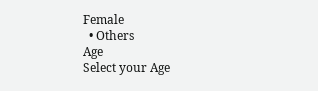Female
  • Others
Age
Select your Age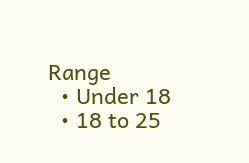Range
  • Under 18
  • 18 to 25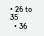• 26 to 35
  • 36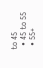to 45
  • 45 to 55
  • 55+